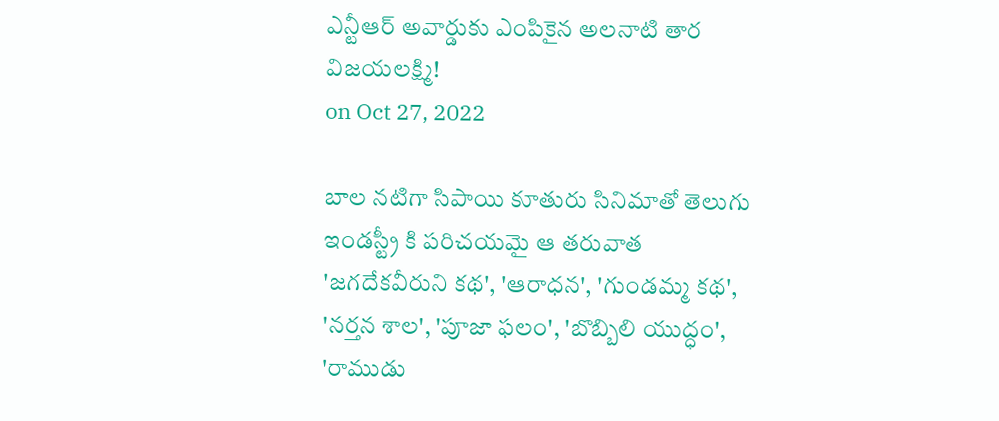ఎన్టీఆర్ అవార్డుకు ఎంపికైన అలనాటి తార విజయలక్ష్మి!
on Oct 27, 2022

బాల నటిగా సిపాయి కూతురు సినిమాతో తెలుగు ఇండస్ట్రీ కి పరిచయమై ఆ తరువాత 'జగదేకవీరుని కథ', 'ఆరాధన', 'గుండమ్మ కథ', 'నర్తన శాల', 'పూజా ఫలం', 'బొబ్బిలి యుద్ధం', 'రాముడు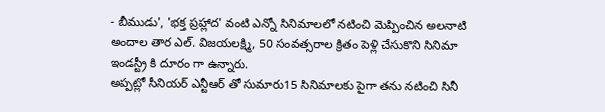- బీముడు', 'భక్త ప్రహ్లాద' వంటి ఎన్నో సినిమాలలో నటించి మెప్పించిన అలనాటి అందాల తార ఎల్. విజయలక్ష్మి, 50 సంవత్సరాల క్రితం పెళ్లి చేసుకొని సినిమా ఇండస్ట్రీ కి దూరం గా ఉన్నారు.
అప్పట్లో సీనియర్ ఎన్టీఆర్ తో సుమారు15 సినిమాలకు పైగా తను నటించి సినీ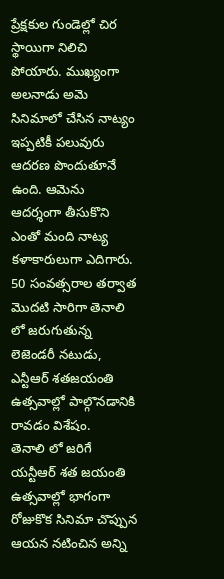ప్రేక్షకుల గుండెల్లో చిర స్థాయిగా నిలిచి పోయారు. ముఖ్యంగా అలనాడు అమె సినిమాలో చేసిన నాట్యం ఇప్పటికీ పలువురు ఆదరణ పొందుతూనే ఉంది. ఆమెను ఆదర్శంగా తీసుకొని ఎంతో మంది నాట్య కళాకారులుగా ఎదిగారు. 50 సంవత్సరాల తర్వాత మొదటి సారిగా తెనాలి లో జరుగుతున్న లెజెండరీ నటుడు, ఎన్టీఆర్ శతజయంతి ఉత్సవాల్లో పాల్గొనడానికి రావడం విశేషం.
తెనాలి లో జరిగే యన్టీఆర్ శత జయంతి ఉత్సవాల్లో భాగంగా రోజుకొక సినిమా చొప్పున ఆయన నటించిన అన్ని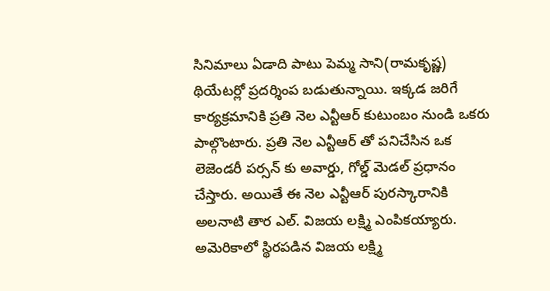సినిమాలు ఏడాది పాటు పెమ్మ సాని(రామకృష్ణ) థియేటర్లో ప్రదర్శింప బడుతున్నాయి. ఇక్కడ జరిగే కార్యక్రమానికి ప్రతి నెల ఎన్టీఆర్ కుటుంబం నుండి ఒకరు పాల్గొంటారు. ప్రతి నెల ఎన్టీఆర్ తో పనిచేసిన ఒక లెజెండరీ పర్సన్ కు అవార్డు, గోల్డ్ మెడల్ ప్రధానం చేస్తారు. అయితే ఈ నెల ఎన్టీఆర్ పురస్కారానికి అలనాటి తార ఎల్. విజయ లక్ష్మి ఎంపికయ్యారు. అమెరికాలో స్థిరపడిన విజయ లక్ష్మి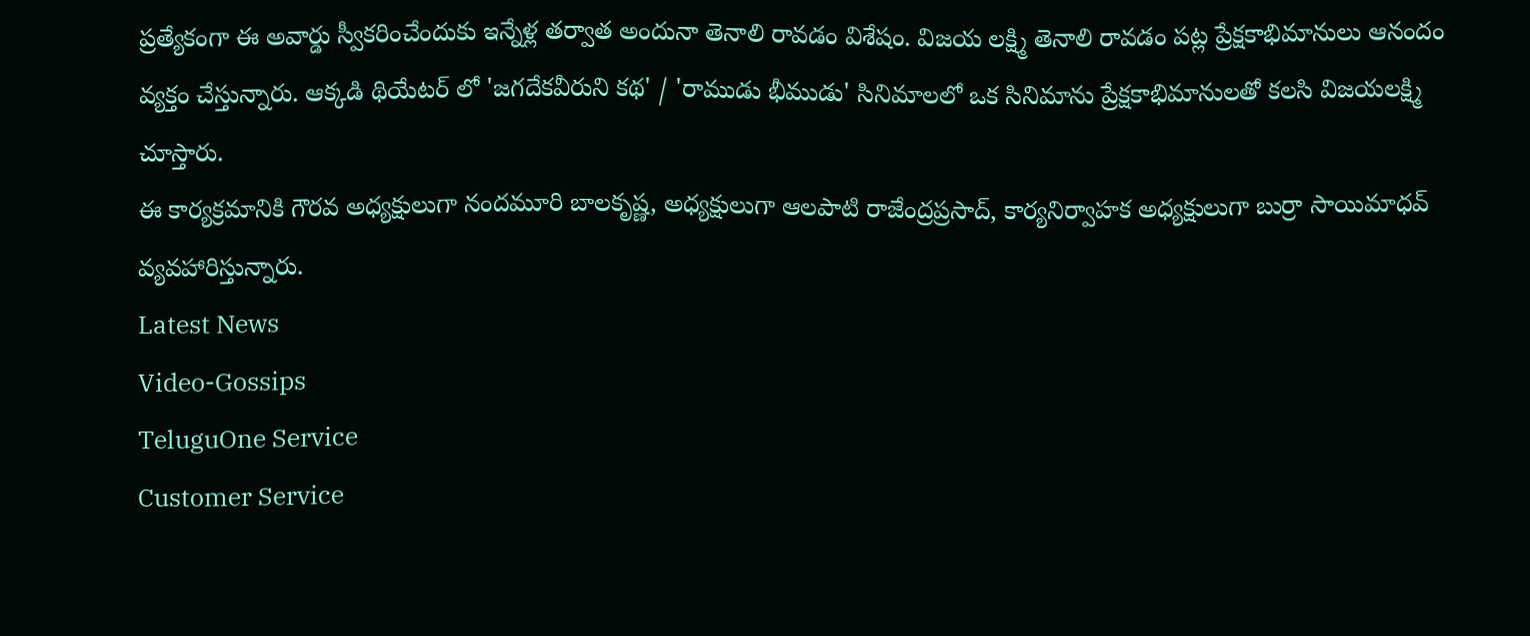ప్రత్యేకంగా ఈ అవార్డు స్వీకరించేందుకు ఇన్నేళ్ల తర్వాత అందునా తెనాలి రావడం విశేషం. విజయ లక్ష్మి తెనాలి రావడం పట్ల ప్రేక్షకాభిమానులు ఆనందం వ్యక్తం చేస్తున్నారు. ఆక్కడి థియేటర్ లో 'జగదేకవీరుని కథ' / 'రాముడు భీముడు' సినిమాలలో ఒక సినిమాను ప్రేక్షకాభిమానులతో కలసి విజయలక్ష్మి చూస్తారు.
ఈ కార్యక్రమానికి గౌరవ అధ్యక్షులుగా నందమూరి బాలకృష్ణ, అధ్యక్షులుగా ఆలపాటి రాజేంద్రప్రసాద్, కార్యనిర్వాహక అధ్యక్షులుగా బుర్రా సాయిమాధవ్ వ్యవహారిస్తున్నారు.
Latest News
Video-Gossips
TeluguOne Service
Customer Service